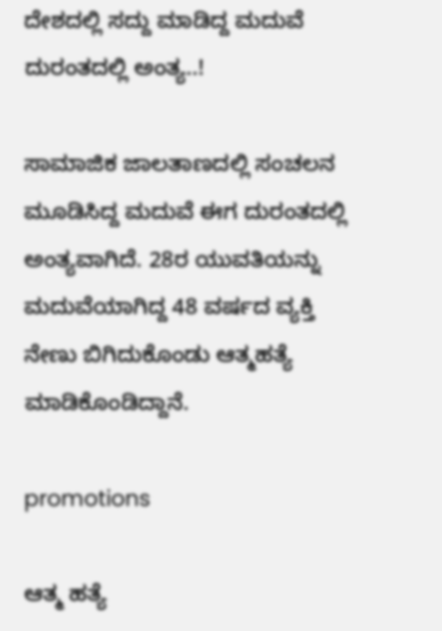ದೇಶದಲ್ಲಿ ಸದ್ದು ಮಾಡಿದ್ದ ಮದುವೆ ದುರಂತದಲ್ಲಿ ಅಂತ್ಯ..!

ಸಾಮಾಜಿಕ ಜಾಲತಾಣದಲ್ಲಿ ಸಂಚಲನ ಮೂಡಿಸಿದ್ದ ಮದುವೆ ಈಗ ದುರಂತದಲ್ಲಿ ಅಂತ್ಯವಾಗಿದೆ. 28ರ ಯುವತಿಯನ್ನು ಮದುವೆಯಾಗಿದ್ದ 48 ವರ್ಷದ ವ್ಯಕ್ತಿ ನೇಣು ಬಿಗಿದುಕೊಂಡು ಆತ್ಮಹತ್ಯೆ ಮಾಡಿಕೊಂಡಿದ್ದಾನೆ.

promotions

ಆತ್ಮ ಹತ್ಯೆ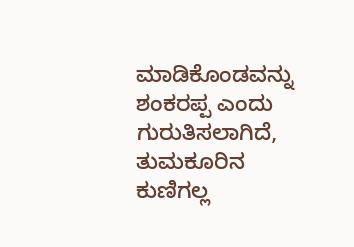ಮಾಡಿಕೊಂಡವನ್ನು ಶಂಕರಪ್ಪ ಎಂದು ಗುರುತಿಸಲಾಗಿದೆ, ತುಮಕೂರಿನ ಕುಣಿಗಲ್ಲ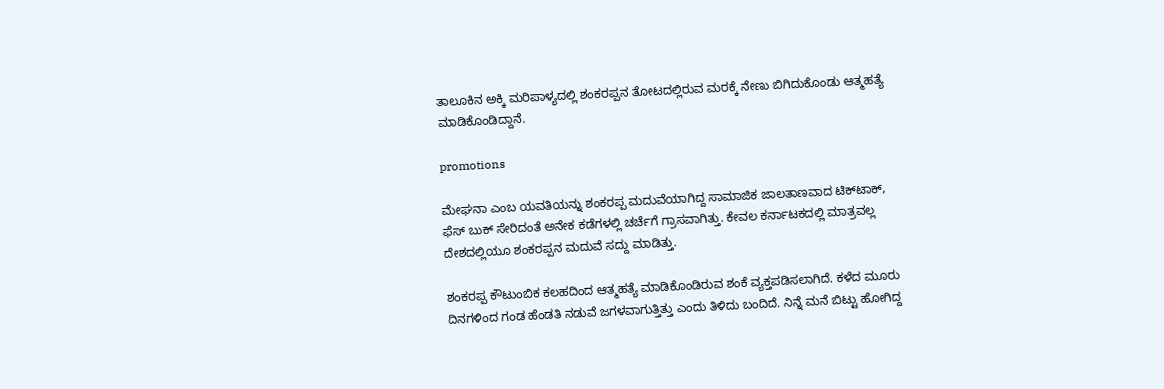ತಾಲೂಕಿನ ಅಕ್ಕಿ ಮರಿಪಾಳ್ಯದಲ್ಲಿ ಶಂಕರಪ್ಪನ ತೋಟದಲ್ಲಿರುವ ಮರಕ್ಕೆ ನೇಣು ಬಿಗಿದುಕೊಂಡು ಆತ್ಮಹತ್ಯೆ ಮಾಡಿಕೊಂಡಿದ್ದಾನೆ.

promotions

ಮೇಘನಾ ಎಂಬ ಯವತಿಯನ್ನು ಶಂಕರಪ್ಪ ಮದುವೆಯಾಗಿದ್ದ ಸಾಮಾಜಿಕ ಜಾಲತಾಣವಾದ ಟಿಕ್‌ಟಾಕ್, ಫೆಸ್ ಬುಕ್ ಸೇರಿದಂತೆ ಅನೇಕ ಕಡೆಗಳಲ್ಲಿ ಚರ್ಚೆಗೆ ಗ್ರಾಸವಾಗಿತ್ತು. ಕೇವಲ ಕರ್ನಾಟಕದಲ್ಲಿ ಮಾತ್ರವಲ್ಲ ದೇಶದಲ್ಲಿಯೂ ಶಂಕರಪ್ಪನ ಮದುವೆ ಸದ್ದು ಮಾಡಿತ್ತು.

ಶಂಕರಪ್ಪ ಕೌಟುಂಬಿಕ ಕಲಹದಿಂದ ಆತ್ಮಹತ್ಯೆ ಮಾಡಿಕೊಂಡಿರುವ ಶಂಕೆ ವ್ಯಕ್ತಪಡಿಸಲಾಗಿದೆ. ಕಳೆದ ಮೂರು ದಿನಗಳಿಂದ ಗಂಡ ಹೆಂಡತಿ ನಡುವೆ ಜಗಳವಾಗುತ್ತಿತ್ತು ಎಂದು ತಿಳಿದು ಬಂದಿದೆ. ನಿನ್ನೆ ಮನೆ ಬಿಟ್ಟು ಹೋಗಿದ್ದ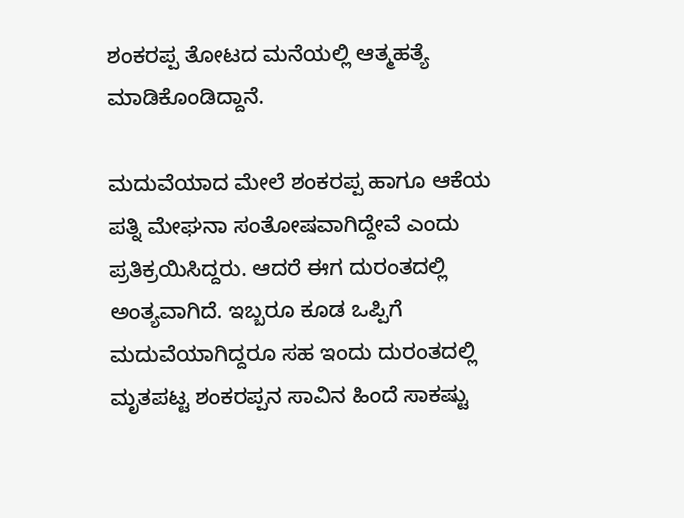ಶಂಕರಪ್ಪ ತೋಟದ ಮನೆಯಲ್ಲಿ ಆತ್ಮಹತ್ಯೆ ಮಾಡಿಕೊಂಡಿದ್ದಾನೆ.

ಮದುವೆಯಾದ ಮೇಲೆ ಶಂಕರಪ್ಪ ಹಾಗೂ ಆಕೆಯ ಪತ್ನಿ ಮೇಘನಾ ಸಂತೋಷವಾಗಿದ್ದೇವೆ ಎಂದು ಪ್ರತಿಕ್ರಯಿಸಿದ್ದರು. ಆದರೆ ಈಗ ದುರಂತದಲ್ಲಿ ಅಂತ್ಯವಾಗಿದೆ. ಇಬ್ಬರೂ ಕೂಡ ಒಪ್ಪಿಗೆ ಮದುವೆಯಾಗಿದ್ದರೂ ಸಹ ಇಂದು ದುರಂತದಲ್ಲಿ ಮೃತಪಟ್ಟ ಶಂಕರಪ್ಪನ ಸಾವಿನ ಹಿಂದೆ ಸಾಕಷ್ಟು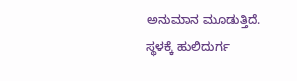ಅನುಮಾನ ಮೂಡುತ್ತಿದೆ. ಸ್ಥಳಕ್ಕೆ ಹುಲಿದುರ್ಗ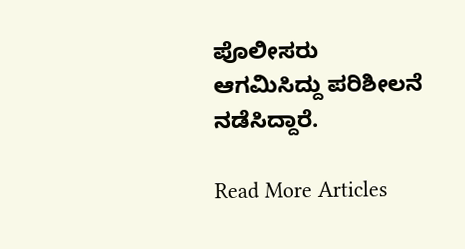ಪೊಲೀಸರು ಆಗಮಿಸಿದ್ದು ಪರಿಶೀಲನೆ ನಡೆಸಿದ್ದಾರೆ.

Read More Articles